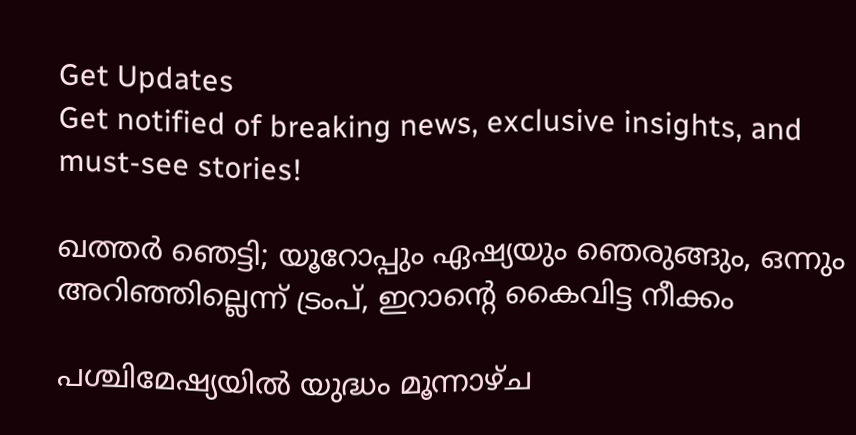Get Updates
Get notified of breaking news, exclusive insights, and must-see stories!

ഖത്തര്‍ ഞെട്ടി; യൂറോപ്പും ഏഷ്യയും ഞെരുങ്ങും, ഒന്നും അറിഞ്ഞില്ലെന്ന് ട്രംപ്, ഇറാന്റെ കൈവിട്ട നീക്കം

പശ്ചിമേഷ്യയില്‍ യുദ്ധം മൂന്നാഴ്ച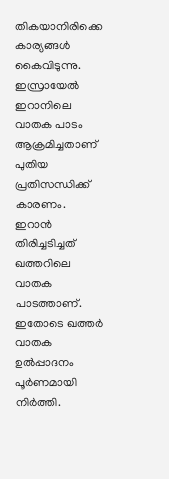തികയാനിരിക്കെ കാര്യങ്ങള്‍ കൈവിടുന്നു. ഇസ്രായേല്‍ ഇറാനിലെ വാതക പാടം ആക്രമിച്ചതാണ് പുതിയ പ്രതിസന്ധിക്ക് കാരണം. ഇറാന്‍ തിരിച്ചടിച്ചത് ഖത്തറിലെ വാതക പാടത്താണ്. ഇതോടെ ഖത്തര്‍ വാതക ഉല്‍പ്പാദനം പൂര്‍ണമായി നിര്‍ത്തി.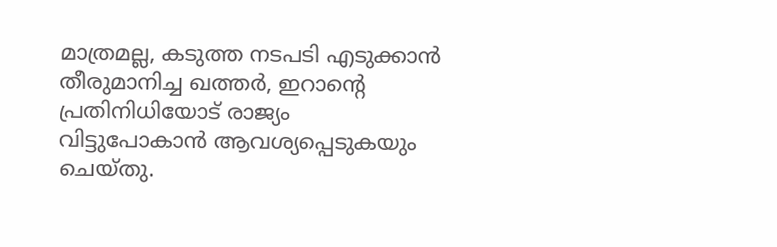മാത്രമല്ല, കടുത്ത നടപടി എടുക്കാന്‍ തീരുമാനിച്ച ഖത്തര്‍, ഇറാന്റെ പ്രതിനിധിയോട് രാജ്യം വിട്ടുപോകാന്‍ ആവശ്യപ്പെടുകയും ചെയ്തു.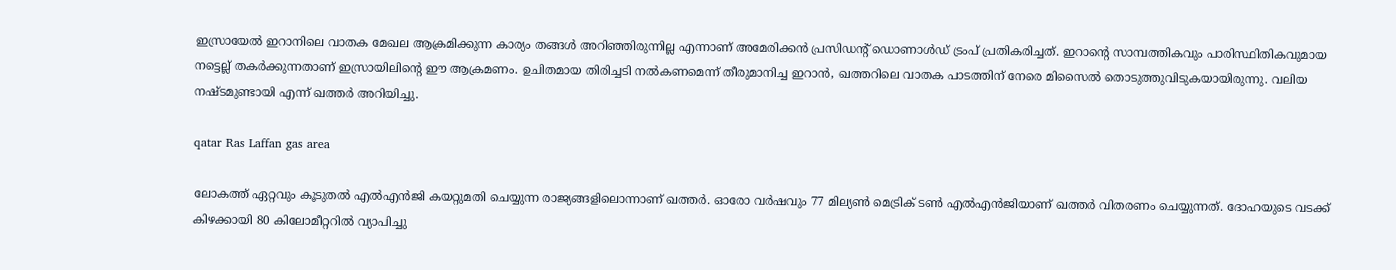ഇസ്രായേല്‍ ഇറാനിലെ വാതക മേഖല ആക്രമിക്കുന്ന കാര്യം തങ്ങള്‍ അറിഞ്ഞിരുന്നില്ല എന്നാണ് അമേരിക്കന്‍ പ്രസിഡന്റ് ഡൊണാള്‍ഡ് ട്രംപ് പ്രതികരിച്ചത്. ഇറാന്റെ സാമ്പത്തികവും പാരിസ്ഥിതികവുമായ നട്ടെല്ല് തകര്‍ക്കുന്നതാണ് ഇസ്രായിലിന്റെ ഈ ആക്രമണം. ഉചിതമായ തിരിച്ചടി നല്‍കണമെന്ന് തീരുമാനിച്ച ഇറാന്‍, ഖത്തറിലെ വാതക പാടത്തിന് നേരെ മിസൈല്‍ തൊടുത്തുവിടുകയായിരുന്നു. വലിയ നഷ്ടമുണ്ടായി എന്ന് ഖത്തര്‍ അറിയിച്ചു.

qatar Ras Laffan gas area

ലോകത്ത് ഏറ്റവും കൂടുതല്‍ എല്‍എന്‍ജി കയറ്റുമതി ചെയ്യുന്ന രാജ്യങ്ങളിലൊന്നാണ് ഖത്തര്‍. ഓരോ വര്‍ഷവും 77 മില്യണ്‍ മെട്രിക് ടണ്‍ എല്‍എന്‍ജിയാണ് ഖത്തര്‍ വിതരണം ചെയ്യുന്നത്. ദോഹയുടെ വടക്ക് കിഴക്കായി 80 കിലോമീറ്ററില്‍ വ്യാപിച്ചു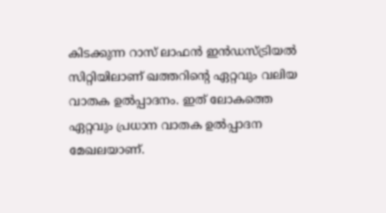കിടക്കുന്ന റാസ് ലാഫന്‍ ഇന്‍ഡസ്ട്രിയല്‍ സിറ്റിയിലാണ് ഖത്തറിന്റെ ഏറ്റവും വലിയ വാതക ഉല്‍പ്പാദനം. ഇത് ലോകത്തെ ഏറ്റവും പ്രധാന വാതക ഉല്‍പ്പാദന മേഖലയാണ്.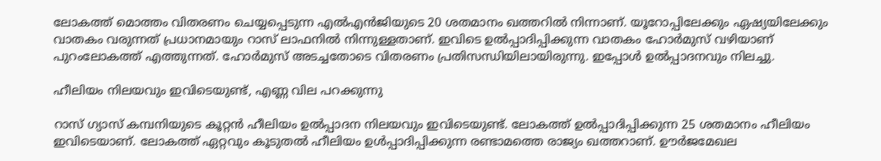ലോകത്ത് മൊത്തം വിതരണം ചെയ്യപ്പെടുന്ന എല്‍എന്‍ജിയുടെ 20 ശതമാനം ഖത്തറില്‍ നിന്നാണ്. യൂറോപ്പിലേക്കും ഏഷ്യയിലേക്കും വാതകം വരുന്നത് പ്രധാനമായും റാസ് ലാഫനില്‍ നിന്നുള്ളതാണ്. ഇവിടെ ഉല്‍പ്പാദിപ്പിക്കുന്ന വാതകം ഹോര്‍മുസ് വഴിയാണ് പുറംലോകത്ത് എത്തുന്നത്. ഹോര്‍മുസ് അടച്ചതോടെ വിതരണം പ്രതിസന്ധിയിലായിരുന്നു. ഇപ്പോള്‍ ഉല്‍പ്പാദനവും നിലച്ചു.

ഹീലിയം നിലയവും ഇവിടെയുണ്ട്, എണ്ണ വില പറക്കുന്നു

റാസ് ഗ്യാസ് കമ്പനിയുടെ കൂറ്റന്‍ ഹീലിയം ഉല്‍പ്പാദന നിലയവും ഇവിടെയുണ്ട്. ലോകത്ത് ഉല്‍പ്പാദിപ്പിക്കുന്ന 25 ശതമാനം ഹീലിയം ഇവിടെയാണ്. ലോകത്ത് ഏറ്റവും കൂടുതല്‍ ഹീലിയം ഉള്‍പ്പാദിപ്പിക്കുന്ന രണ്ടാമത്തെ രാജ്യം ഖത്തറാണ്. ഊര്‍ജമേഖല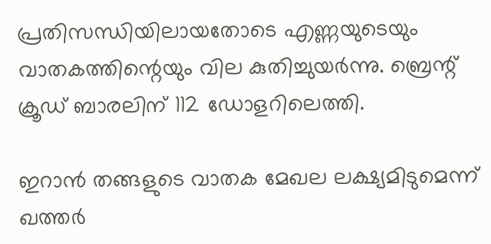പ്രതിസന്ധിയിലായതോടെ എണ്ണയുടെയും വാതകത്തിന്റെയും വില കുതിച്ചുയര്‍ന്നു. ബ്രെന്റ് ക്രൂഡ് ബാരലിന് 112 ഡോളറിലെത്തി.

ഇറാന്‍ തങ്ങളുടെ വാതക മേഖല ലക്ഷ്യമിടുമെന്ന് ഖത്തര്‍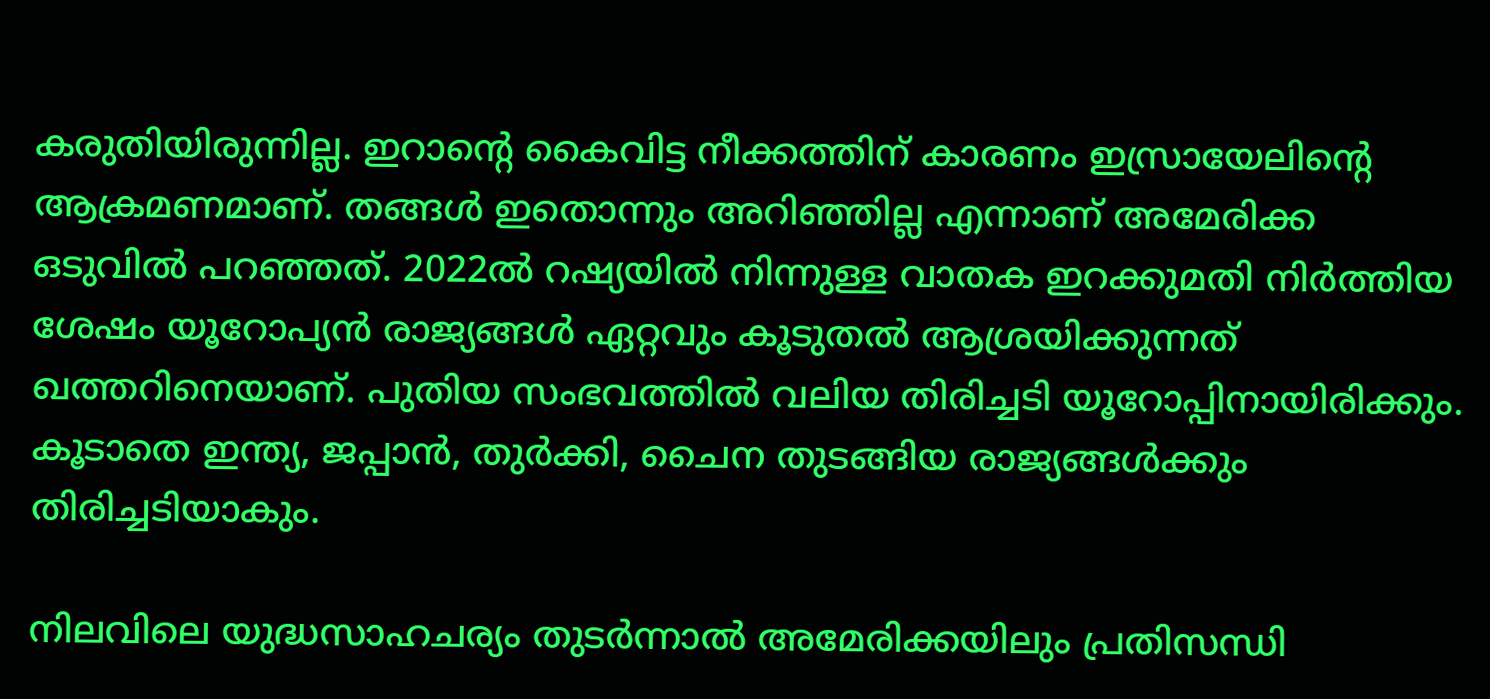കരുതിയിരുന്നില്ല. ഇറാന്റെ കൈവിട്ട നീക്കത്തിന് കാരണം ഇസ്രായേലിന്റെ ആക്രമണമാണ്. തങ്ങള്‍ ഇതൊന്നും അറിഞ്ഞില്ല എന്നാണ് അമേരിക്ക ഒടുവില്‍ പറഞ്ഞത്. 2022ല്‍ റഷ്യയില്‍ നിന്നുള്ള വാതക ഇറക്കുമതി നിര്‍ത്തിയ ശേഷം യൂറോപ്യന്‍ രാജ്യങ്ങള്‍ ഏറ്റവും കൂടുതല്‍ ആശ്രയിക്കുന്നത് ഖത്തറിനെയാണ്. പുതിയ സംഭവത്തില്‍ വലിയ തിരിച്ചടി യൂറോപ്പിനായിരിക്കും. കൂടാതെ ഇന്ത്യ, ജപ്പാന്‍, തുര്‍ക്കി, ചൈന തുടങ്ങിയ രാജ്യങ്ങള്‍ക്കും തിരിച്ചടിയാകും.

നിലവിലെ യുദ്ധസാഹചര്യം തുടര്‍ന്നാല്‍ അമേരിക്കയിലും പ്രതിസന്ധി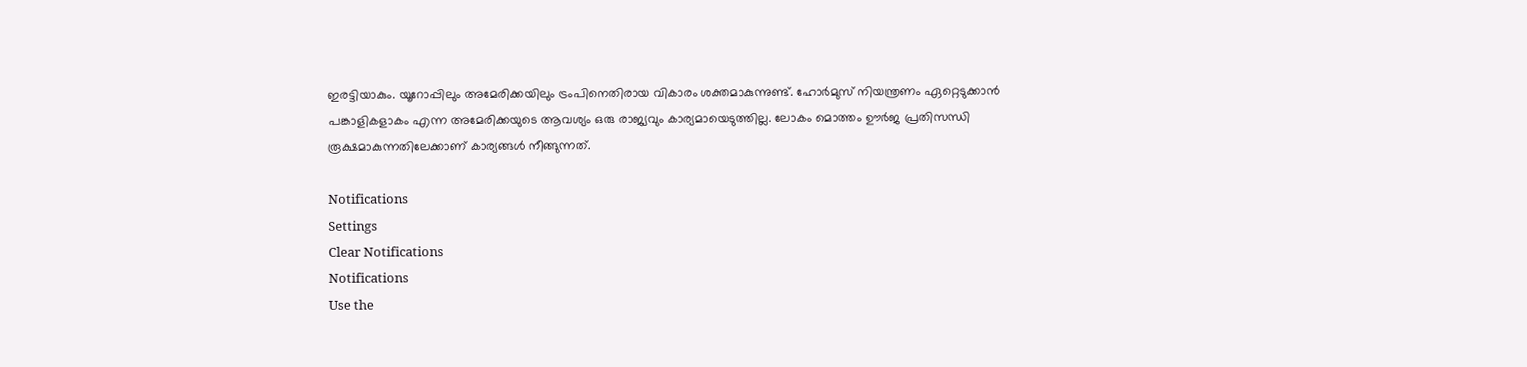ഇരട്ടിയാകും. യൂറോപ്പിലും അമേരിക്കയിലും ട്രംപിനെതിരായ വികാരം ശക്തമാകുന്നുണ്ട്. ഹോര്‍മുസ് നിയന്ത്രണം ഏറ്റെടുക്കാന്‍ പങ്കാളികളാകം എന്ന അമേരിക്കയുടെ ആവശ്യം ഒരു രാജ്യവും കാര്യമായെടുത്തില്ല. ലോകം മൊത്തം ഊര്‍ജ പ്രതിസന്ധി രൂക്ഷമാകുന്നതിലേക്കാണ് കാര്യങ്ങള്‍ നീങ്ങുന്നത്.

Notifications
Settings
Clear Notifications
Notifications
Use the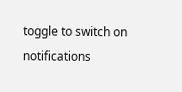toggle to switch on notifications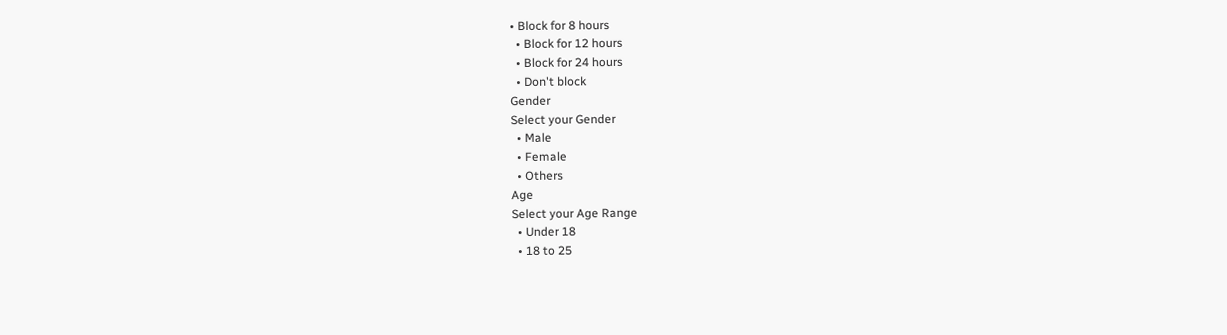• Block for 8 hours
  • Block for 12 hours
  • Block for 24 hours
  • Don't block
Gender
Select your Gender
  • Male
  • Female
  • Others
Age
Select your Age Range
  • Under 18
  • 18 to 25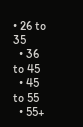• 26 to 35
  • 36 to 45
  • 45 to 55
  • 55+